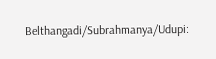Belthangadi/Subrahmanya/Udupi: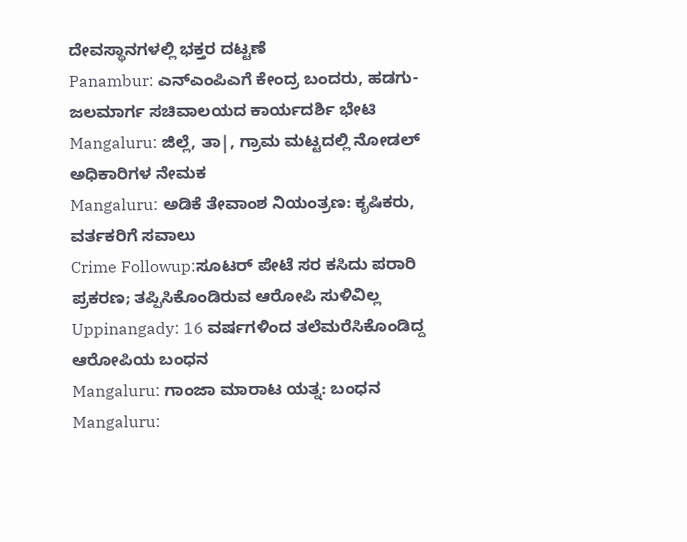ದೇವಸ್ಥಾನಗಳಲ್ಲಿ ಭಕ್ತರ ದಟ್ಟಣೆ
Panambur: ಎನ್ಎಂಪಿಎಗೆ ಕೇಂದ್ರ ಬಂದರು, ಹಡಗು- ಜಲಮಾರ್ಗ ಸಚಿವಾಲಯದ ಕಾರ್ಯದರ್ಶಿ ಭೇಟಿ
Mangaluru: ಜಿಲ್ಲೆ, ತಾ|, ಗ್ರಾಮ ಮಟ್ಟದಲ್ಲಿ ನೋಡಲ್ ಅಧಿಕಾರಿಗಳ ನೇಮಕ
Mangaluru: ಅಡಿಕೆ ತೇವಾಂಶ ನಿಯಂತ್ರಣ: ಕೃಷಿಕರು, ವರ್ತಕರಿಗೆ ಸವಾಲು
Crime Followup:ಸೂಟರ್ ಪೇಟೆ ಸರ ಕಸಿದು ಪರಾರಿ ಪ್ರಕರಣ; ತಪ್ಪಿಸಿಕೊಂಡಿರುವ ಆರೋಪಿ ಸುಳಿವಿಲ್ಲ
Uppinangady: 16 ವರ್ಷಗಳಿಂದ ತಲೆಮರೆಸಿಕೊಂಡಿದ್ದ ಆರೋಪಿಯ ಬಂಧನ
Mangaluru: ಗಾಂಜಾ ಮಾರಾಟ ಯತ್ನ: ಬಂಧನ
Mangaluru: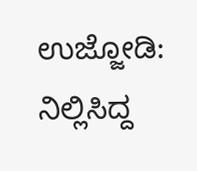ಉಜ್ಜೋಡಿ: ನಿಲ್ಲಿಸಿದ್ದ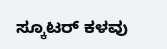ಸ್ಕೂಟರ್ ಕಳವು